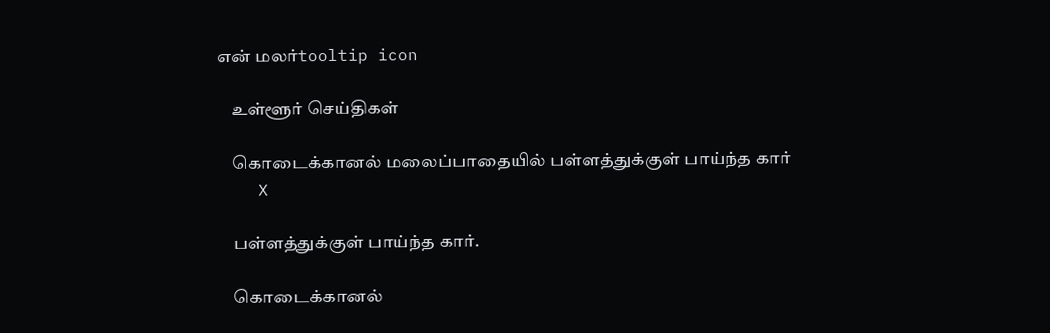என் மலர்tooltip icon

    உள்ளூர் செய்திகள்

    கொடைக்கானல் மலைப்பாதையில் பள்ளத்துக்குள் பாய்ந்த கார்
    X

    பள்ளத்துக்குள் பாய்ந்த கார்.

    கொடைக்கானல்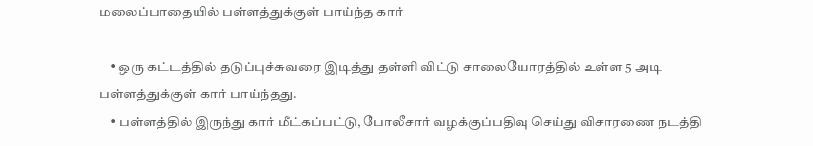மலைப்பாதையில் பள்ளத்துக்குள் பாய்ந்த கார்

    • ஒரு கட்டத்தில் தடுப்புச்சுவரை இடித்து தள்ளி விட்டு சாலையோரத்தில் உள்ள 5 அடி பள்ளத்துக்குள் கார் பாய்ந்தது.
    • பள்ளத்தில் இருந்து கார் மீட்கப்பட்டு, போலீசார் வழக்குப்பதிவு செய்து விசாரணை நடத்தி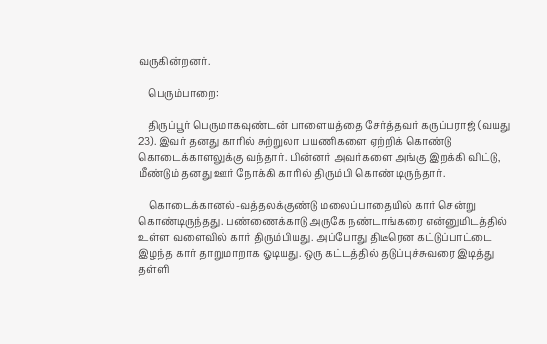வருகின்றனர்.

    பெரும்பாறை:

    திருப்பூர் பெருமாகவுண்டன் பாளையத்தை சேர்த்தவர் கருப்பராஜ் (வயது 23). இவர் தனது காரில் சுற்றுலா பயணிகளை ஏற்றிக் கொண்டு கொடைக்காளலுக்கு வந்தார். பின்னர் அவர்களை அங்கு இறக்கி விட்டு, மீண்டும் தனது ஊர் நோக்கி காரில் திரும்பி கொண் டிருந்தார்.

    கொடைக்கானல்-வத்தலக்குண்டு மலைப்பாதையில் கார் சென்று கொண்டிருந்தது. பண்ணைக்காடு அருகே நண்டாங்கரை என்னுமிடத்தில் உள்ள வளைவில் கார் திரும்பியது. அப்போது திடீரென கட்டுப்பாட்டை இழந்த கார் தாறுமாறாக ஓடியது. ஒரு கட்டத்தில் தடுப்புச்சுவரை இடித்து தள்ளி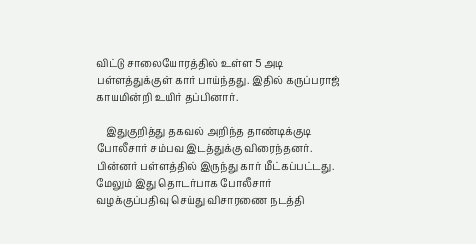விட்டு சாலையோரத்தில் உள்ள 5 அடி பள்ளத்துக்குள் கார் பாய்ந்தது. இதில் கருப்பராஜ் காயமின்றி உயிர் தப்பினார்.

    இதுகுறித்து தகவல் அறிந்த தாண்டிக்குடி போலீசார் சம்பவ இடத்துக்கு விரைந்தனர். பின்னர் பள்ளத்தில் இருந்து கார் மீட்கப்பட்டது. மேலும் இது தொடர்பாக போலீசார் வழக்குப்பதிவு செய்து விசாரணை நடத்தி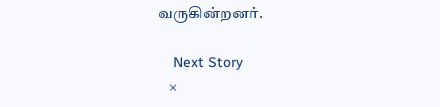வருகின்றனர்.

    Next Story
    ×